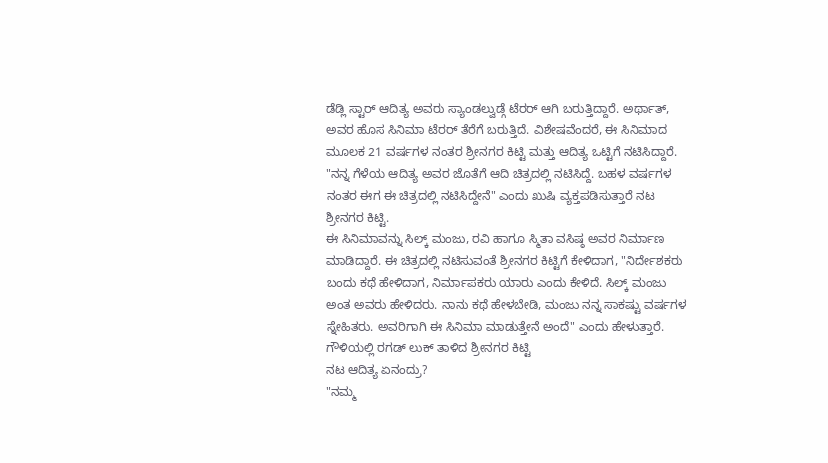ಡೆಡ್ಲಿ ಸ್ಟಾರ್ ಆದಿತ್ಯ ಅವರು ಸ್ಯಾಂಡಲ್ವುಡ್ಗೆ ಟೆರರ್ ಆಗಿ ಬರುತ್ತಿದ್ದಾರೆ. ಅರ್ಥಾತ್, ಅವರ ಹೊಸ ಸಿನಿಮಾ ಟೆರರ್ ತೆರೆಗೆ ಬರುತ್ತಿದೆ. ವಿಶೇಷವೆಂದರೆ, ಈ ಸಿನಿಮಾದ ಮೂಲಕ 21 ವರ್ಷಗಳ ನಂತರ ಶ್ರೀನಗರ ಕಿಟ್ಟಿ ಮತ್ತು ಆದಿತ್ಯ ಒಟ್ಟಿಗೆ ನಟಿಸಿದ್ದಾರೆ. "ನನ್ನ ಗೆಳೆಯ ಆದಿತ್ಯ ಅವರ ಜೊತೆಗೆ ಆದಿ ಚಿತ್ರದಲ್ಲಿ ನಟಿಸಿದ್ದೆ. ಬಹಳ ವರ್ಷಗಳ ನಂತರ ಈಗ ಈ ಚಿತ್ರದಲ್ಲಿ ನಟಿಸಿದ್ದೇನೆ" ಎಂದು ಖುಷಿ ವ್ಯಕ್ತಪಡಿಸುತ್ತಾರೆ ನಟ ಶ್ರೀನಗರ ಕಿಟ್ಟಿ.
ಈ ಸಿನಿಮಾವನ್ನು ಸಿಲ್ಕ್ ಮಂಜು, ರವಿ ಹಾಗೂ ಸ್ಮಿತಾ ವಸಿಷ್ಠ ಅವರ ನಿರ್ಮಾಣ ಮಾಡಿದ್ದಾರೆ. ಈ ಚಿತ್ರದಲ್ಲಿ ನಟಿಸುವಂತೆ ಶ್ರೀನಗರ ಕಿಟ್ಟಿಗೆ ಕೇಳಿದಾಗ, "ನಿರ್ದೇಶಕರು ಬಂದು ಕಥೆ ಹೇಳಿದಾಗ, ನಿರ್ಮಾಪಕರು ಯಾರು ಎಂದು ಕೇಳಿದೆ. ಸಿಲ್ಕ್ ಮಂಜು ಅಂತ ಅವರು ಹೇಳಿದರು. ನಾನು ಕಥೆ ಹೇಳಬೇಡಿ, ಮಂಜು ನನ್ನ ಸಾಕಷ್ಟು ವರ್ಷಗಳ ಸ್ನೇಹಿತರು. ಅವರಿಗಾಗಿ ಈ ಸಿನಿಮಾ ಮಾಡುತ್ತೇನೆ ಅಂದೆ" ಎಂದು ಹೇಳುತ್ತಾರೆ.
ಗೌಳಿಯಲ್ಲಿ ರಗಡ್ ಲುಕ್ ತಾಳಿದ ಶ್ರೀನಗರ ಕಿಟ್ಟಿ
ನಟ ಆದಿತ್ಯ ಏನಂದ್ರು?
"ನಮ್ಮ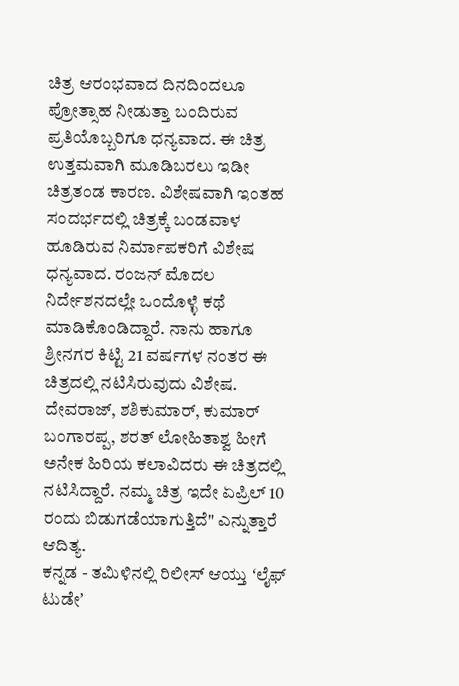ಚಿತ್ರ ಆರಂಭವಾದ ದಿನದಿಂದಲೂ ಪ್ರೋತ್ಸಾಹ ನೀಡುತ್ತಾ ಬಂದಿರುವ ಪ್ರತಿಯೊಬ್ಬರಿಗೂ ಧನ್ಯವಾದ. ಈ ಚಿತ್ರ ಉತ್ತಮವಾಗಿ ಮೂಡಿಬರಲು ಇಡೀ ಚಿತ್ರತಂಡ ಕಾರಣ. ವಿಶೇಷವಾಗಿ ಇಂತಹ ಸಂದರ್ಭದಲ್ಲಿ ಚಿತ್ರಕ್ಕೆ ಬಂಡವಾಳ ಹೂಡಿರುವ ನಿರ್ಮಾಪಕರಿಗೆ ವಿಶೇಷ ಧನ್ಯವಾದ. ರಂಜನ್ ಮೊದಲ ನಿರ್ದೇಶನದಲ್ಲೇ ಒಂದೊಳ್ಳೆ ಕಥೆ ಮಾಡಿಕೊಂಡಿದ್ದಾರೆ. ನಾನು ಹಾಗೂ ಶ್ರೀನಗರ ಕಿಟ್ಟಿ 21 ವರ್ಷಗಳ ನಂತರ ಈ ಚಿತ್ರದಲ್ಲಿ ನಟಿಸಿರುವುದು ವಿಶೇಷ. ದೇವರಾಜ್, ಶಶಿಕುಮಾರ್, ಕುಮಾರ್ ಬಂಗಾರಪ್ಪ, ಶರತ್ ಲೋಹಿತಾಶ್ವ ಹೀಗೆ ಅನೇಕ ಹಿರಿಯ ಕಲಾವಿದರು ಈ ಚಿತ್ರದಲ್ಲಿ ನಟಿಸಿದ್ದಾರೆ. ನಮ್ಮ ಚಿತ್ರ ಇದೇ ಏಪ್ರಿಲ್ 10 ರಂದು ಬಿಡುಗಡೆಯಾಗುತ್ತಿದೆ" ಎನ್ನುತ್ತಾರೆ ಆದಿತ್ಯ.
ಕನ್ನಡ - ತಮಿಳಿನಲ್ಲಿ ರಿಲೀಸ್ ಆಯ್ತು ʻಲೈಫ್ ಟುಡೇʼ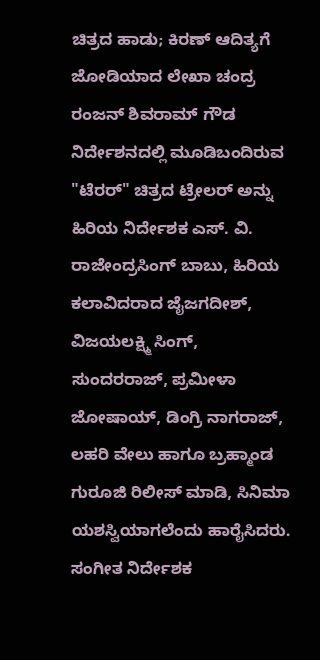ಚಿತ್ರದ ಹಾಡು; ಕಿರಣ್ ಆದಿತ್ಯಗೆ ಜೋಡಿಯಾದ ಲೇಖಾ ಚಂದ್ರ
ರಂಜನ್ ಶಿವರಾಮ್ ಗೌಡ ನಿರ್ದೇಶನದಲ್ಲಿ ಮೂಡಿಬಂದಿರುವ "ಟೆರರ್" ಚಿತ್ರದ ಟ್ರೇಲರ್ ಅನ್ನು ಹಿರಿಯ ನಿರ್ದೇಶಕ ಎಸ್. ವಿ. ರಾಜೇಂದ್ರಸಿಂಗ್ ಬಾಬು, ಹಿರಿಯ ಕಲಾವಿದರಾದ ಜೈಜಗದೀಶ್, ವಿಜಯಲಕ್ಷ್ಮಿ ಸಿಂಗ್, ಸುಂದರರಾಜ್, ಪ್ರಮೀಳಾ ಜೋಷಾಯ್, ಡಿಂಗ್ರಿ ನಾಗರಾಜ್, ಲಹರಿ ವೇಲು ಹಾಗೂ ಬ್ರಹ್ಮಾಂಡ ಗುರೂಜಿ ರಿಲೀಸ್ ಮಾಡಿ, ಸಿನಿಮಾ ಯಶಸ್ವಿಯಾಗಲೆಂದು ಹಾರೈಸಿದರು.
ಸಂಗೀತ ನಿರ್ದೇಶಕ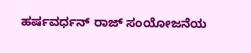ಹರ್ಷವರ್ಧನ್ ರಾಜ್ ಸಂಯೋಜನೆಯ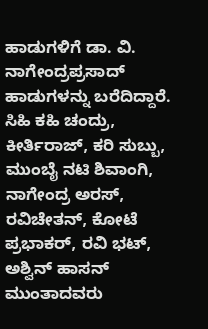ಹಾಡುಗಳಿಗೆ ಡಾ. ವಿ. ನಾಗೇಂದ್ರಪ್ರಸಾದ್ ಹಾಡುಗಳನ್ನು ಬರೆದಿದ್ದಾರೆ. ಸಿಹಿ ಕಹಿ ಚಂದ್ರು, ಕೀರ್ತಿರಾಜ್, ಕರಿ ಸುಬ್ಬು, ಮುಂಬೈ ನಟಿ ಶಿವಾಂಗಿ, ನಾಗೇಂದ್ರ ಅರಸ್, ರವಿಚೇತನ್, ಕೋಟೆ ಪ್ರಭಾಕರ್, ರವಿ ಭಟ್, ಅಶ್ವಿನ್ ಹಾಸನ್ ಮುಂತಾದವರು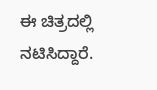ಈ ಚಿತ್ರದಲ್ಲಿ ನಟಿಸಿದ್ದಾರೆ.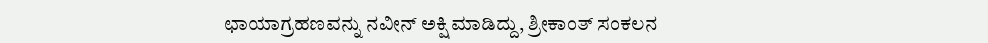ಛಾಯಾಗ್ರಹಣವನ್ನು ನವೀನ್ ಅಕ್ಷಿ ಮಾಡಿದ್ದು, ಶ್ರೀಕಾಂತ್ ಸಂಕಲನ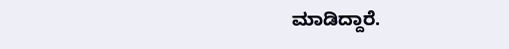ಮಾಡಿದ್ದಾರೆ.